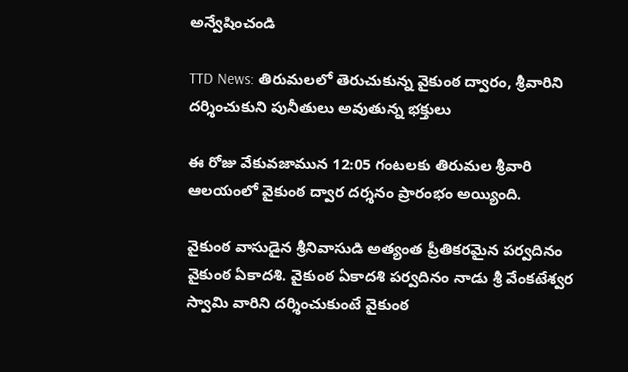అన్వేషించండి

TTD News: తిరుమలలో తెరుచుకున్న వైకుంఠ ద్వారం, శ్రీవారిని దర్శించుకుని‌ పునీతులు అవుతున్న భక్తులు

ఈ రోజు వేకువజామున 12:05 గంటలకు తిరుమల శ్రీవారి ఆలయంలో వైకుంఠ ద్వార దర్శనం ప్రారంభం అయ్యింది.

వైకుంఠ వాసుడైన శ్రీనివాసుడి అత్యంత ప్రీతికరమైన పర్వదినం వైకుంఠ ఏకాదశి. వైకుంఠ ఏకాదశి‌ పర్వదినం నాడు శ్రీ వేంకటేశ్వర స్వామి వారిని దర్శించుకుంటే వైకుంఠ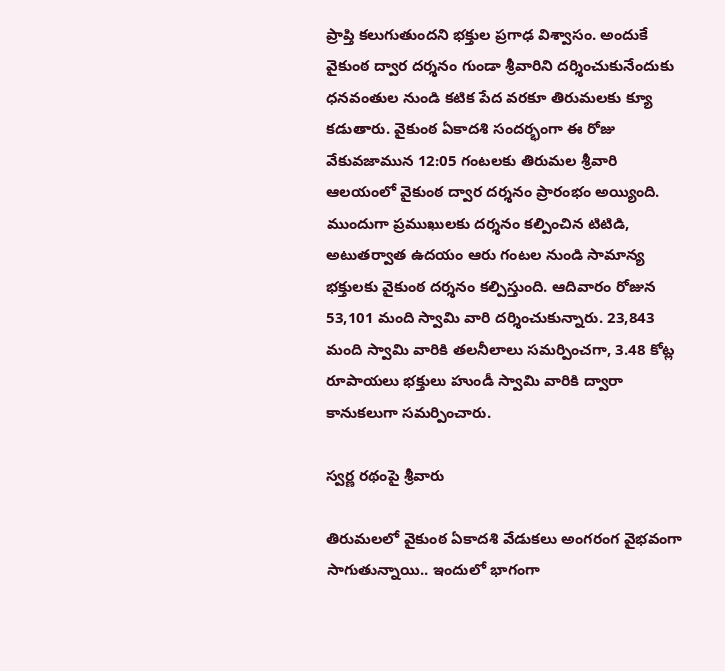ప్రాప్తి కలుగుతుందని భక్తుల ప్రగాఢ విశ్వాసం. అందుకే వైకుంఠ ద్వార దర్శనం గుండా శ్రీవారిని దర్శించుకునేందుకు ధనవంతుల నుండి కటిక పేద వరకూ తిరుమలకు క్యూ కడుతారు. వైకుంఠ ఏకాదశి సందర్భంగా ఈ రోజు వేకువజామున 12:05 గంటలకు తిరుమల శ్రీవారి ఆలయంలో వైకుంఠ ద్వార దర్శనం ప్రారంభం అయ్యింది. ముందుగా ప్రముఖులకు దర్శనం కల్పించిన టిటిడి, అటుతర్వాత ఉదయం ఆరు గంటల నుండి సామాన్య భక్తులకు వైకుంఠ దర్శనం కల్పిస్తుంది. ఆదివారం రోజున 53,101 మంది స్వామి వారి దర్శించుకున్నారు. 23,843 మంది స్వామి వారికి తలనీలాలు సమర్పించగా, 3.48 కోట్ల రూపాయలు భక్తులు హుండీ స్వామి వారికి ద్వారా కానుకలుగా సమర్పించారు.

స్వర్ణ రథంపై శ్రీవారు

తిరుమలలో వైకుంఠ ఏకాదశి వేడుకలు అంగరంగ వైభవంగా సాగుతున్నాయి.. ఇందులో‌ భాగంగా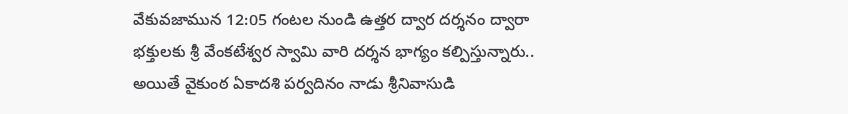వేకువజాము‌న 12:05 గంటల నుండి ఉత్తర ద్వార దర్శనం ద్వారా భక్తులకు శ్రీ వేంకటేశ్వర స్వామి వారి దర్శన భాగ్యం‌ కల్పిస్తున్నారు.. అయితే వైకుంఠ ఏకాదశి పర్వదినం నాడు శ్రీనివాసుడి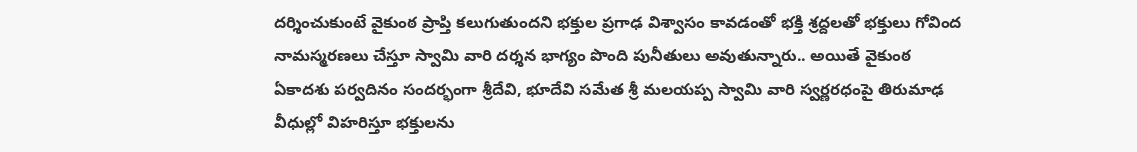దర్శించుకుంటే వైకుంఠ ప్రాప్తి కలుగుతుందని భక్తుల ప్రగాఢ విశ్వాసం కావడంతో భక్తి శ్రద్దలతో భక్తులు గోవింద నామస్మరణలు చేస్తూ స్వామి వారి దర్శన భాగ్యం‌ పొంది పునీతులు అవుతున్నారు.. అయితే వైకుంఠ ఏకాదశు పర్వదినం సందర్భంగా శ్రీదేవి, భూదేవి సమేత శ్రీ మలయప్ప స్వామి వారి స్వర్ణరధంపై తిరుమాఢ వీధుల్లో‌ విహరిస్తూ భక్తులను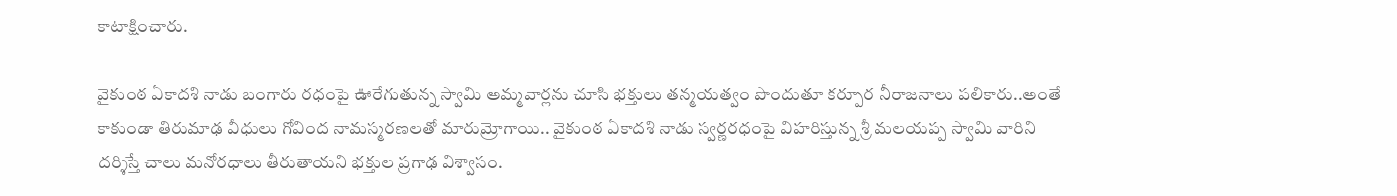కాటాక్షించారు.

వైకుంఠ ఏకాదశి నాడు బంగారు రధంపై ఊరేగుతున్న స్వామి అమ్మవార్లను చూసి భక్తులు తన్మయత్వం పొందుతూ కర్పూర నీరాజనాలు పలికారు..అంతే కాకుండా తిరుమాఢ వీధులు గోవింద నామస్మరణలతో మారుమ్రోగాయి.. వైకుంఠ ఏకాదశి నాడు స్వర్ణరధంపై విహరిస్తున్న శ్రీ మలయప్ప స్వామి వారిని దర్శిస్తే చాలు మనోరధాలు తీరుతాయని భక్తుల ప్రగాఢ విశ్వాసం.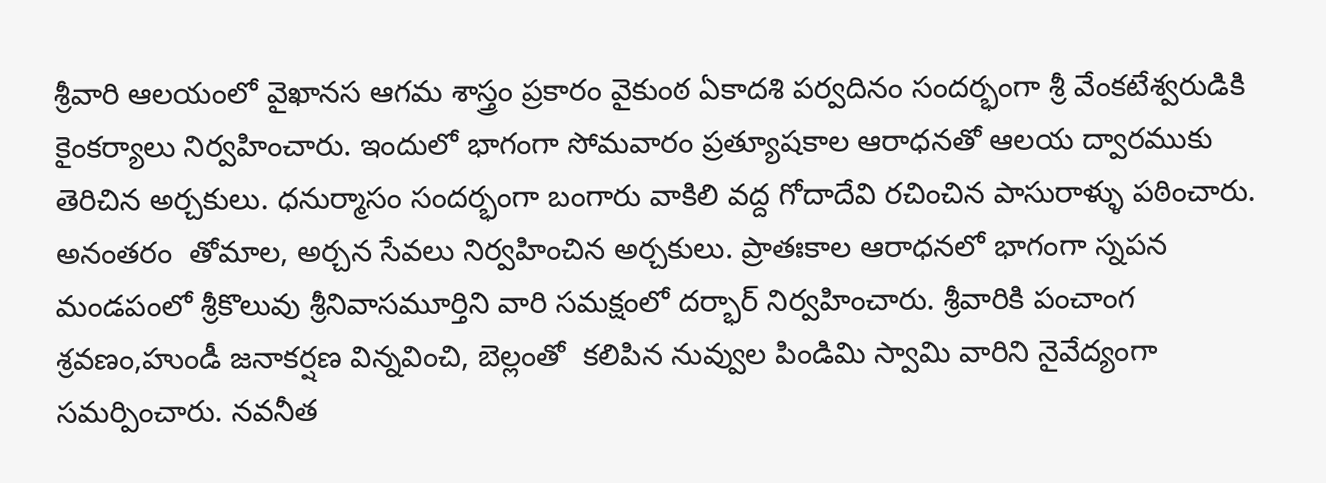శ్రీవారి ఆలయంలో వైఖానస ఆగమ శాస్త్రం ప్రకారం వైకుంఠ ఏకాదశి పర్వదినం సందర్భంగా శ్రీ వేంకటేశ్వరుడికి కైంకర్యాలు నిర్వహించారు. ఇందులో‌ భాగంగా సోమవారం ప్రత్యూషకాల ఆరాధనతో ఆలయ ద్వారముకు తెరిచిన అర్చకులు. ధనుర్మాసం సందర్భంగా బంగారు వాకిలి వద్ద గోదాదేవి రచించిన పాసురాళ్ళు పఠించారు. అనంతరం  తోమాల, అర్చన సేవలు నిర్వహించిన అర్చకులు. ప్రాతఃకాల ఆరాధనలో‌ భాగంగా స్నపన మండపంలో శ్రీకొలువు శ్రీనివాసమూర్తిని వారి సమక్షంలో దర్భార్ నిర్వహించారు. శ్రీవారికి పంచాంగ శ్రవణం,హుండీ జనాకర్షణ విన్నవించి, బెల్లంతో  కలిపిన నువ్వుల పిండిమి స్వామి వారిని నైవేద్యంగా సమర్పించారు. నవనీత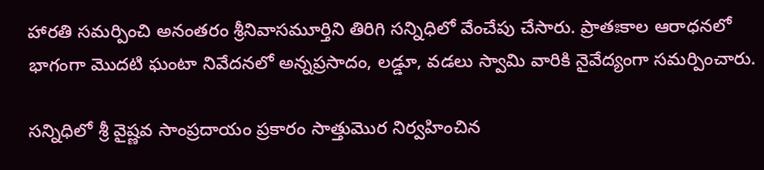హారతి సమర్పించి అనంతరం శ్రీనివాసమూర్తిని తిరిగి సన్నిధిలో వేంచేపు చేసారు. ప్రాతఃకాల ఆరాధనలో భాగంగా మొదటి ఘంటా నివేదనలో అన్నప్రసాదం, లడ్డూ, వడలు స్వామి వారికి నైవేద్యంగా సమర్పించారు.

సన్నిధిలో శ్రీ వైష్ణవ సాంప్రదాయం ప్రకారం సాత్తుమొర నిర్వహించిన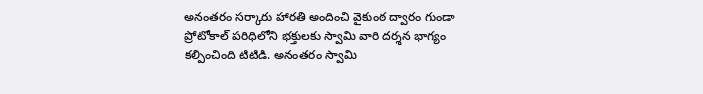అనంతరం సర్కారు హారతి అందించి వైకుంఠ ద్వారం గుండా ప్రోటోకాల్ పరిధిలోని భక్తులకు స్వామి వారి దర్శన భాగ్యం కల్పించింది టిటిడి. అనంతరం స్వామి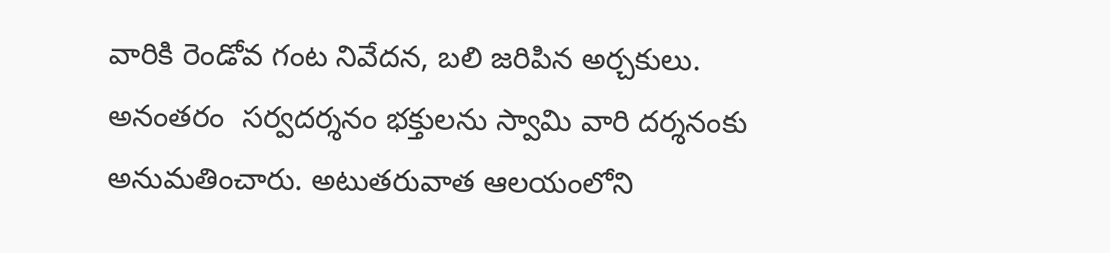వారికి రెండోవ గంట నివేదన, బలి జరిపిన అర్చకులు. అనంతరం  సర్వదర్శనం భక్తులను స్వామి వారి దర్శనంకు అనుమతించారు. అటుతరువాత ఆలయంలోని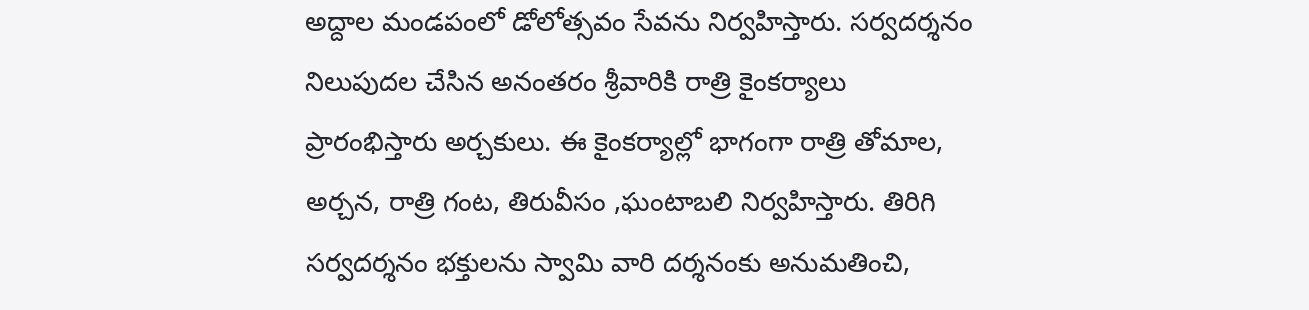అద్దాల మండపంలో డోలోత్సవం సేవను నిర్వహిస్తారు. సర్వదర్శనం నిలుపుదల చేసిన అనంతరం శ్రీవారికి రాత్రి కైంకర్యాలు ప్రారంభిస్తారు అర్చకులు. ఈ కైంకర్యాల్లో‌ భాగంగా రాత్రి తోమాల, అర్చన, రాత్రి గంట, తిరువీసం ,ఘంటాబలి నిర్వహిస్తారు. తిరిగి సర్వదర్శనం భక్తులను స్వామి వారి దర్శనంకు అనుమతించి,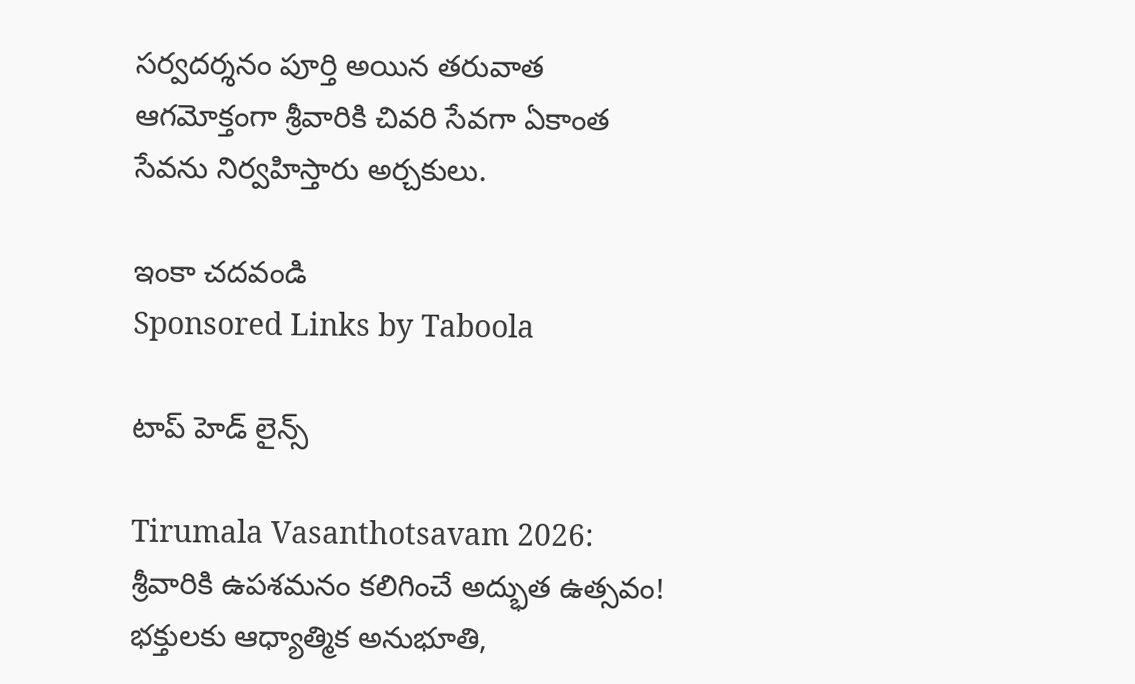సర్వదర్శనం పూర్తి అయిన తరువాత ఆగమోక్తంగా శ్రీవారికి చివరి సేవగా ఏకాంత సేవను నిర్వహిస్తారు అర్చకులు.

ఇంకా చదవండి
Sponsored Links by Taboola

టాప్ హెడ్ లైన్స్

Tirumala Vasanthotsavam 2026: శ్రీవారికి ఉపశమనం కలిగించే అద్భుత ఉత్సవం! భక్తులకు ఆధ్యాత్మిక అనుభూతి,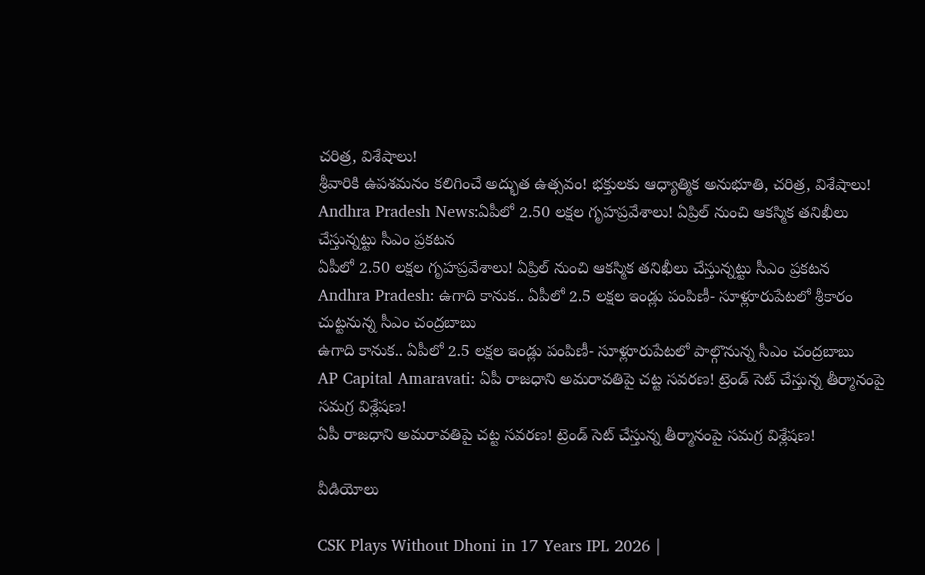చరిత్ర, విశేషాలు!
శ్రీవారికి ఉపశమనం కలిగించే అద్భుత ఉత్సవం! భక్తులకు ఆధ్యాత్మిక అనుభూతి, చరిత్ర, విశేషాలు!
Andhra Pradesh News:ఏపీలో 2.50 లక్షల గృహప్రవేశాలు! ఏప్రిల్‌ నుంచి ఆకస్మిక తనిఖీలు చేస్తున్నట్టు సీఎం ప్రకటన
ఏపీలో 2.50 లక్షల గృహప్రవేశాలు! ఏప్రిల్‌ నుంచి ఆకస్మిక తనిఖీలు చేస్తున్నట్టు సీఎం ప్రకటన
Andhra Pradesh: ఉగాది కానుక.. ఏపీలో 2.5 లక్షల ఇండ్లు పంపిణీ- సూళ్లూరుపేటలో శ్రీకారం చుట్టనున్న సీఎం చంద్రబాబు
ఉగాది కానుక.. ఏపీలో 2.5 లక్షల ఇండ్లు పంపిణీ- సూళ్లూరుపేటలో పాల్గొనున్న సీఎం చంద్రబాబు
AP Capital Amaravati: ఏపీ రాజధాని అమరావతిపై చట్ట సవరణ! ట్రెండ్‌ సెట్ చేస్తున్న తీర్మానంపై సమగ్ర విశ్లేషణ!
ఏపీ రాజధాని అమరావతిపై చట్ట సవరణ! ట్రెండ్‌ సెట్ చేస్తున్న తీర్మానంపై సమగ్ర విశ్లేషణ!

వీడియోలు

CSK Plays Without Dhoni in 17 Years IPL 2026 |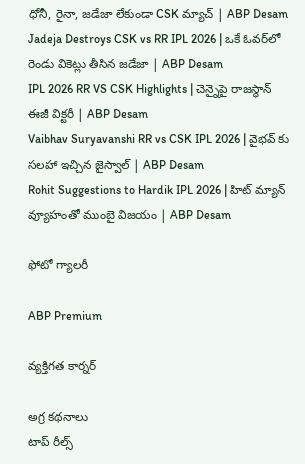ధోనీ, రైనా, జడేజా లేకుండా CSK మ్యాచ్ | ABP Desam
Jadeja Destroys CSK vs RR IPL 2026 | ఒకే ఓవర్‌లో రెండు వికెట్లు తీసిన జడేజా | ABP Desam
IPL 2026 RR VS CSK Highlights | చెన్నైపై రాజ‌స్థాన్ ఈజీ విక్ట‌రీ | ABP Desam
Vaibhav Suryavanshi RR vs CSK IPL 2026 | వైభవ్ కు సలహా ఇచ్చిన జైస్వాల్ | ABP Desam
Rohit Suggestions to Hardik IPL 2026 | హిట్ మ్యాన్ వ్యూహంతో ముంబై విజయం | ABP Desam

ఫోటో గ్యాలరీ

ABP Premium

వ్యక్తిగత కార్నర్

అగ్ర కథనాలు
టాప్ రీల్స్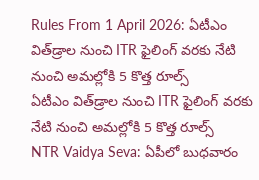Rules From 1 April 2026: ఏటీఎం విత్‌డ్రాల నుంచి ITR ఫైలింగ్ వరకు నేటి నుంచి అమల్లోకి 5 కొత్త రూల్స్
ఏటీఎం విత్‌డ్రాల నుంచి ITR ఫైలింగ్ వరకు నేటి నుంచి అమల్లోకి 5 కొత్త రూల్స్
NTR Vaidya Seva: ఏపీలో బుధవారం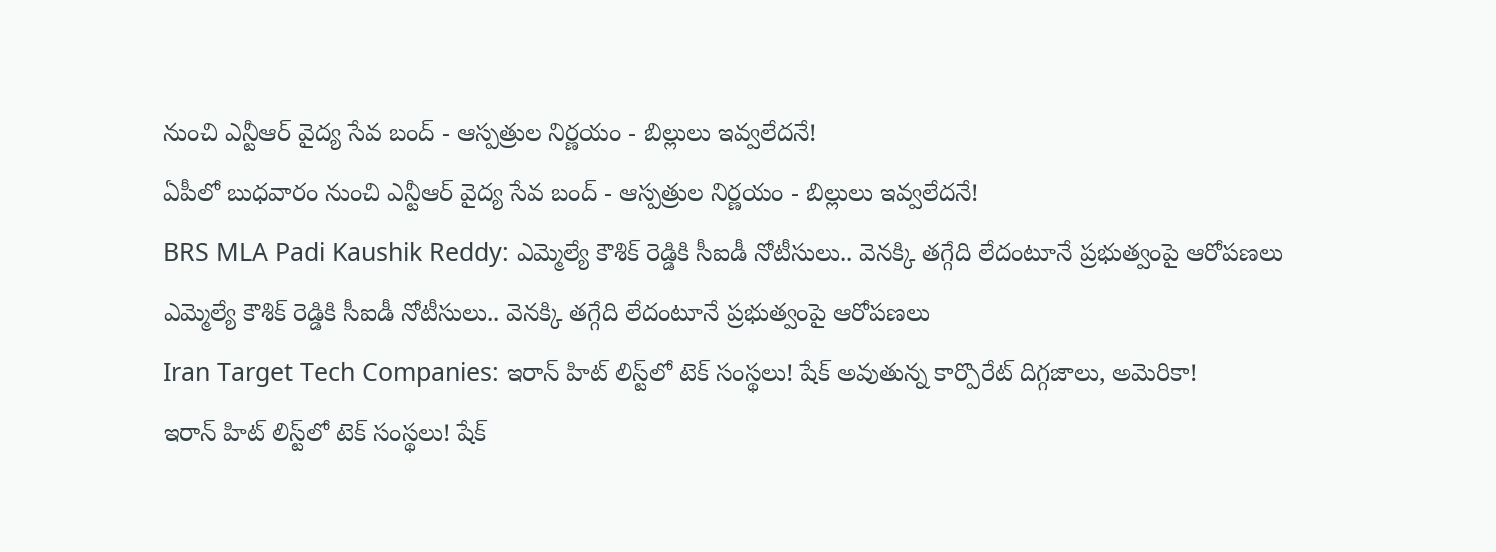నుంచి ఎన్టీఆర్ వైద్య సేవ బంద్ - ఆస్పత్రుల నిర్ణయం - బిల్లులు ఇవ్వలేదనే!
ఏపీలో బుధవారం నుంచి ఎన్టీఆర్ వైద్య సేవ బంద్ - ఆస్పత్రుల నిర్ణయం - బిల్లులు ఇవ్వలేదనే!
BRS MLA Padi Kaushik Reddy: ఎమ్మెల్యే కౌశిక్ రెడ్డికి సీఐడీ నోటీసులు.. వెనక్కి తగ్గేది లేదంటూనే ప్రభుత్వంపై ఆరోపణలు
ఎమ్మెల్యే కౌశిక్ రెడ్డికి సీఐడీ నోటీసులు.. వెనక్కి తగ్గేది లేదంటూనే ప్రభుత్వంపై ఆరోపణలు
Iran Target Tech Companies: ఇరాన్ హిట్ లిస్ట్‌లో టెక్‌ సంస్థలు! షేక్ అవుతున్న కార్పొరేట్ దిగ్గజాలు, అమెరికా!
ఇరాన్ హిట్ లిస్ట్‌లో టెక్‌ సంస్థలు! షేక్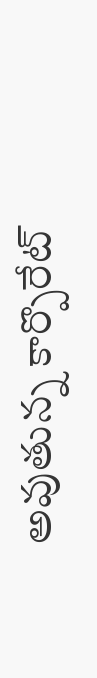అవుతున్న కార్పొరేట్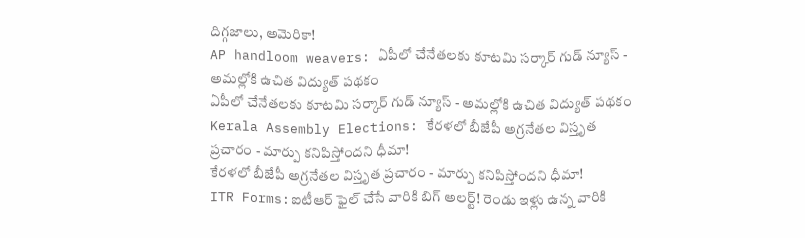దిగ్గజాలు, అమెరికా!
AP handloom weavers: ఏపీలో చేనేతలకు కూటమి సర్కార్ గుడ్ న్యూస్ - అమల్లోకి ఉచిత విద్యుత్ పథకం
ఏపీలో చేనేతలకు కూటమి సర్కార్ గుడ్ న్యూస్ - అమల్లోకి ఉచిత విద్యుత్ పథకం
Kerala Assembly Elections: కేరళలో బీజేపీ అగ్రనేతల విస్తృత ప్రచారం - మార్పు కనిపిస్తోందని ధీమా!
కేరళలో బీజేపీ అగ్రనేతల విస్తృత ప్రచారం - మార్పు కనిపిస్తోందని ధీమా!
ITR Forms:ఐటీఆర్‌ ఫైల్ చేసే వారికి బిగ్ అలర్ట్! రెండు ఇళ్లు ఉన్న వారికి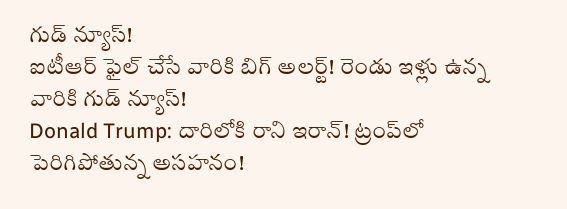గుడ్ న్యూస్!
ఐటీఆర్‌ ఫైల్ చేసే వారికి బిగ్ అలర్ట్! రెండు ఇళ్లు ఉన్న వారికి గుడ్ న్యూస్!
Donald Trump: దారిలోకి రాని ఇరాన్! ట్రంప్‌లో పెరిగిపోతున్న అసహనం!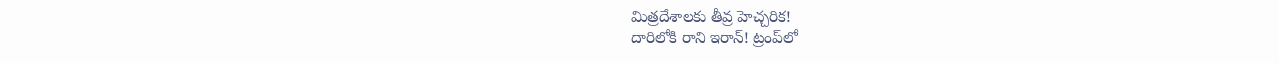మిత్రదేశాలకు తీవ్ర హెచ్చరిక!
దారిలోకి రాని ఇరాన్! ట్రంప్‌లో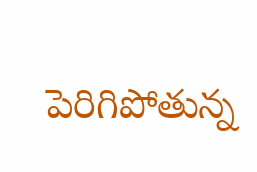పెరిగిపోతున్న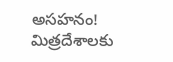అసహనం! మిత్రదేశాలకు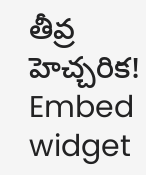తీవ్ర హెచ్చరిక!
Embed widget